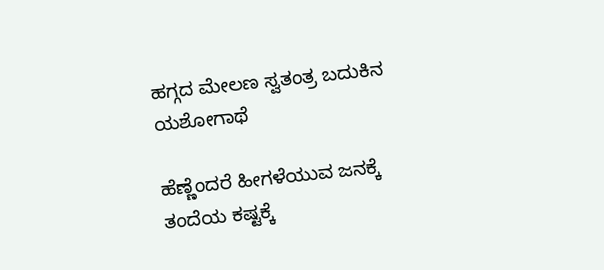ಹಗ್ಗದ ಮೇಲಣ ಸ್ವತಂತ್ರ ಬದುಕಿನ ಯಶೋಗಾಥೆ

ಹೆಣ್ಣೆಂದರೆ ಹೀಗಳೆಯುವ ಜನಕ್ಕೆ ತಂದೆಯ ಕಷ್ಟಕ್ಕೆ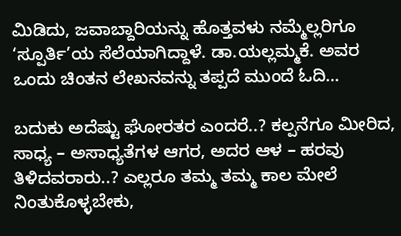ಮಿಡಿದು, ಜವಾಬ್ದಾರಿಯನ್ನು ಹೊತ್ತವಳು ನಮ್ಮೆಲ್ಲರಿಗೂ ‘ಸ್ಪೂರ್ತಿ’ಯ ಸೆಲೆಯಾಗಿದ್ದಾಳೆ. ಡಾ.ಯಲ್ಲಮ್ಮಕೆ. ಅವರ ಒಂದು ಚಿಂತನ ಲೇಖನವನ್ನು ತಪ್ಪದೆ ಮುಂದೆ ಓದಿ…

ಬದುಕು ಅದೆಷ್ಟು ಘೋರತರ ಎಂದರೆ..? ಕಲ್ಪನೆಗೂ ಮೀರಿದ, ಸಾಧ್ಯ – ಅಸಾಧ್ಯತೆಗಳ ಆಗರ, ಅದರ ಆಳ – ಹರವು ತಿಳಿದವರಾರು..? ಎಲ್ಲರೂ ತಮ್ಮ ತಮ್ಮ ಕಾಲ ಮೇಲೆ ನಿಂತುಕೊಳ್ಳಬೇಕು,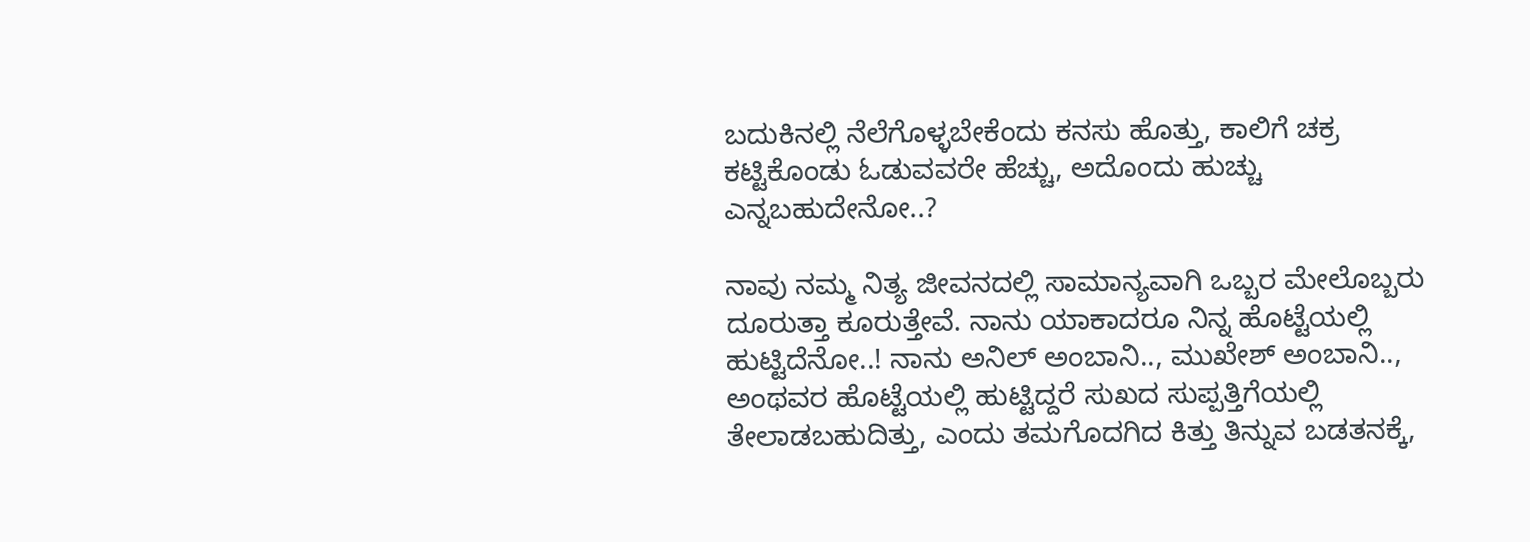ಬದುಕಿನಲ್ಲಿ ನೆಲೆಗೊಳ್ಳಬೇಕೆಂದು ಕನಸು ಹೊತ್ತು, ಕಾಲಿಗೆ ಚಕ್ರ ಕಟ್ಟಿಕೊಂಡು ಓಡುವವರೇ ಹೆಚ್ಚು, ಅದೊಂದು ಹುಚ್ಚು ಎನ್ನಬಹುದೇನೋ..?

ನಾವು ನಮ್ಮ ನಿತ್ಯ ಜೀವನದಲ್ಲಿ ಸಾಮಾನ್ಯವಾಗಿ ಒಬ್ಬರ ಮೇಲೊಬ್ಬರು ದೂರುತ್ತಾ ಕೂರುತ್ತೇವೆ. ನಾನು ಯಾಕಾದರೂ ನಿನ್ನ ಹೊಟ್ಟೆಯಲ್ಲಿ ಹುಟ್ಟಿದೆನೋ..! ನಾನು ಅನಿಲ್ ಅಂಬಾನಿ.., ಮುಖೇಶ್ ಅಂಬಾನಿ.., ಅಂಥವರ ಹೊಟ್ಟೆಯಲ್ಲಿ ಹುಟ್ಟಿದ್ದರೆ ಸುಖದ ಸುಪ್ಪತ್ತಿಗೆಯಲ್ಲಿ ತೇಲಾಡಬಹುದಿತ್ತು, ಎಂದು ತಮಗೊದಗಿದ ಕಿತ್ತು ತಿನ್ನುವ ಬಡತನಕ್ಕೆ,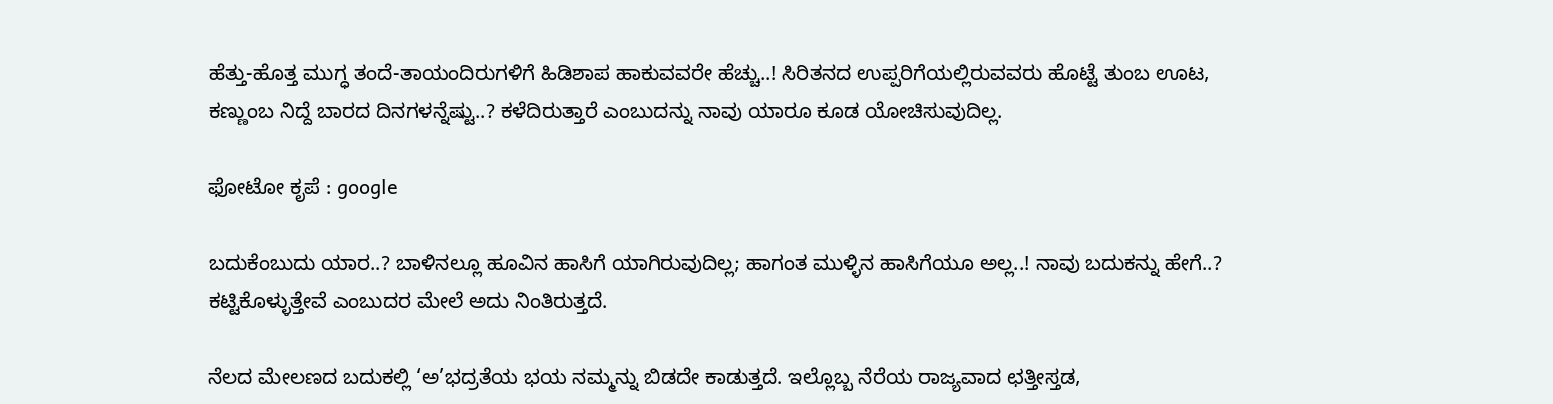ಹೆತ್ತು-ಹೊತ್ತ ಮುಗ್ಧ ತಂದೆ-ತಾಯಂದಿರುಗಳಿಗೆ ಹಿಡಿಶಾಪ ಹಾಕುವವರೇ ಹೆಚ್ಚು..! ಸಿರಿತನದ ಉಪ್ಪರಿಗೆಯಲ್ಲಿರುವವರು ಹೊಟ್ಟೆ ತುಂಬ ಊಟ, ಕಣ್ಣುಂಬ ನಿದ್ದೆ ಬಾರದ ದಿನಗಳನ್ನೆಷ್ಟು..? ಕಳೆದಿರುತ್ತಾರೆ ಎಂಬುದನ್ನು ನಾವು ಯಾರೂ ಕೂಡ ಯೋಚಿಸುವುದಿಲ್ಲ.

ಫೋಟೋ ಕೃಪೆ : google

ಬದುಕೆಂಬುದು ಯಾರ..? ಬಾಳಿನಲ್ಲೂ ಹೂವಿನ ಹಾಸಿಗೆ ಯಾಗಿರುವುದಿಲ್ಲ; ಹಾಗಂತ ಮುಳ್ಳಿನ ಹಾಸಿಗೆಯೂ ಅಲ್ಲ..! ನಾವು ಬದುಕನ್ನು ಹೇಗೆ..? ಕಟ್ಟಿಕೊಳ್ಳುತ್ತೇವೆ ಎಂಬುದರ ಮೇಲೆ ಅದು ನಿಂತಿರುತ್ತದೆ.

ನೆಲದ ಮೇಲಣದ ಬದುಕಲ್ಲಿ ‘ಅ’ಭದ್ರತೆಯ ಭಯ ನಮ್ಮನ್ನು ಬಿಡದೇ ಕಾಡುತ್ತದೆ. ಇಲ್ಲೊಬ್ಬ ನೆರೆಯ ರಾಜ್ಯವಾದ ಛತ್ತೀಸ್ತಡ,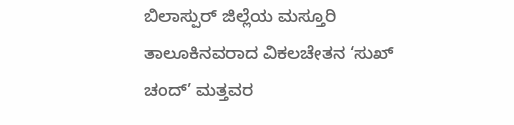ಬಿಲಾಸ್ಪು‌ರ್ ಜಿಲ್ಲೆಯ ಮಸ್ತೂರಿ ತಾಲೂಕಿನವರಾದ ವಿಕಲಚೇತನ ‘ಸುಖ್ ಚಂದ್’ ಮತ್ತವರ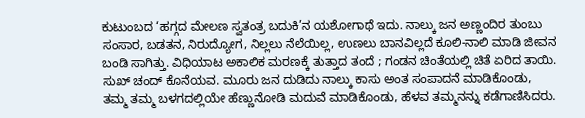ಕುಟುಂಬದ ‘ಹಗ್ಗದ ಮೇಲಣ ಸ್ವತಂತ್ರ ಬದುಕಿ’ನ ಯಶೋಗಾಥೆ ಇದು. ನಾಲ್ಕು ಜನ ಅಣ್ಣಂದಿರ ತುಂಬು ಸಂಸಾರ, ಬಡತನ, ನಿರುದ್ಯೋಗ, ನಿಲ್ಲಲು ನೆಲೆಯಿಲ್ಲ, ಉಣಲು ಬಾನವಿಲ್ಲದೆ ಕೂಲಿ-ನಾಲಿ ಮಾಡಿ ಜೀವನ ಬಂಡಿ ಸಾಗಿತ್ತು. ವಿಧಿಯಾಟ ಅಕಾಲಿಕ ಮರಣಕ್ಕೆ ತುತ್ತಾದ ತಂದೆ ; ಗಂಡನ ಚಿಂತೆಯಲ್ಲಿ ಚಿತೆ ಏರಿದ ತಾಯಿ. ಸುಖ್ ಚಂದ್ ಕೊನೆಯವ. ಮೂರು ಜನ ದುಡಿದು ನಾಲ್ಕು ಕಾಸು ಅಂತ ಸಂಪಾದನೆ ಮಾಡಿಕೊಂಡು, ತಮ್ಮ ತಮ್ಮ ಬಳಗದಲ್ಲಿಯೇ ಹೆಣ್ಣುನೋಡಿ ಮದುವೆ ಮಾಡಿಕೊಂಡು, ಹೆಳವ ತಮ್ಮನನ್ನು ಕಡೆಗಾಣಿಸಿದರು.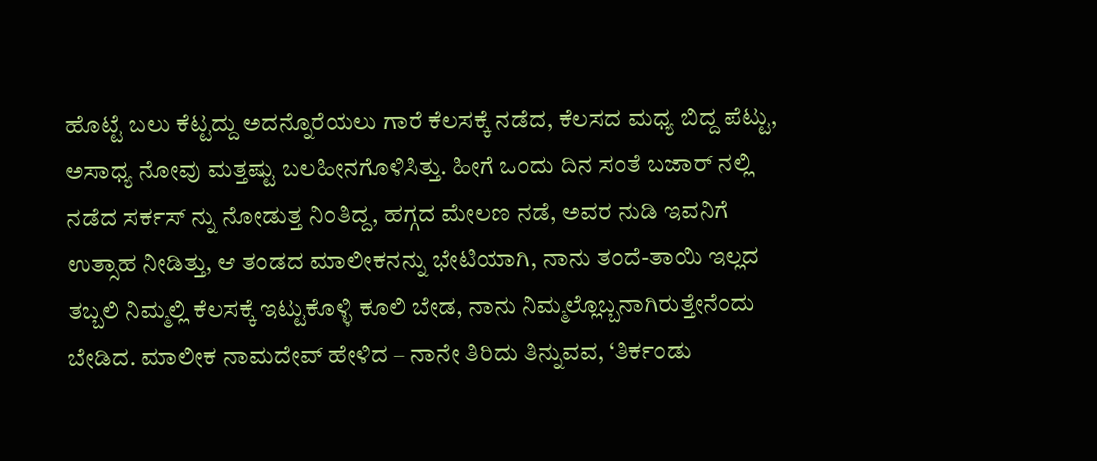ಹೊಟ್ಟೆ ಬಲು ಕೆಟ್ಟದ್ದು ಅದನ್ನೊರೆಯಲು ಗಾರೆ ಕೆಲಸಕ್ಕೆ ನಡೆದ, ಕೆಲಸದ ಮಧ್ಯ ಬಿದ್ದ ಪೆಟ್ಟು, ಅಸಾಧ್ಯ ನೋವು ಮತ್ತಷ್ಟು ಬಲಹೀನಗೊಳಿಸಿತ್ತು. ಹೀಗೆ ಒಂದು ದಿನ ಸಂತೆ ಬಜಾರ್ ನಲ್ಲಿ ನಡೆದ ಸರ್ಕಸ್ ನ್ನು ನೋಡುತ್ತ ನಿಂತಿದ್ದ, ಹಗ್ಗದ ಮೇಲಣ ನಡೆ, ಅವರ ನುಡಿ ಇವನಿಗೆ ಉತ್ಸಾಹ ನೀಡಿತ್ತು, ಆ ತಂಡದ ಮಾಲೀಕನನ್ನು ಭೇಟಿಯಾಗಿ, ನಾನು ತಂದೆ-ತಾಯಿ ಇಲ್ಲದ ತಬ್ಬಲಿ ನಿಮ್ಮಲ್ಲಿ ಕೆಲಸಕ್ಕೆ ಇಟ್ಟುಕೊಳ್ಳಿ ಕೂಲಿ ಬೇಡ, ನಾನು ನಿಮ್ಮಲ್ಲೊಬ್ಬನಾಗಿರುತ್ತೇನೆಂದು ಬೇಡಿದ. ಮಾಲೀಕ ನಾಮದೇವ್ ಹೇಳಿದ – ನಾನೇ ತಿರಿದು ತಿನ್ನುವವ, ‘ತಿರ್ಕಂಡು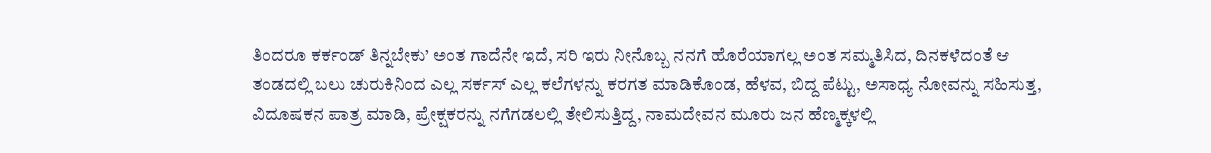ತಿಂದರೂ ಕರ್ಕಂಡ್ ತಿನ್ನಬೇಕು’ ಅಂತ ಗಾದೆನೇ ಇದೆ, ಸರಿ ಇರು ನೀನೊಬ್ಬ ನನಗೆ ಹೊರೆಯಾಗಲ್ಲ ಅಂತ ಸಮ್ಮತಿಸಿದ, ದಿನಕಳೆದಂತೆ ಆ ತಂಡದಲ್ಲಿ ಬಲು ಚುರುಕಿನಿಂದ ಎಲ್ಲ ಸರ್ಕಸ್ ಎಲ್ಲ ಕಲೆಗಳನ್ನು ಕರಗತ ಮಾಡಿಕೊಂಡ, ಹೆಳವ, ಬಿದ್ದ ಪೆಟ್ಟು, ಅಸಾಧ್ಯ ನೋವನ್ನು ಸಹಿಸುತ್ತ, ವಿದೂಷಕನ ಪಾತ್ರ ಮಾಡಿ, ಪ್ರೇಕ್ಷಕರನ್ನು ನಗೆಗಡಲಲ್ಲಿ ತೇಲಿಸುತ್ತಿದ್ದ, ನಾಮದೇವನ ಮೂರು ಜನ ಹೆಣ್ಮಕ್ಕಳಲ್ಲಿ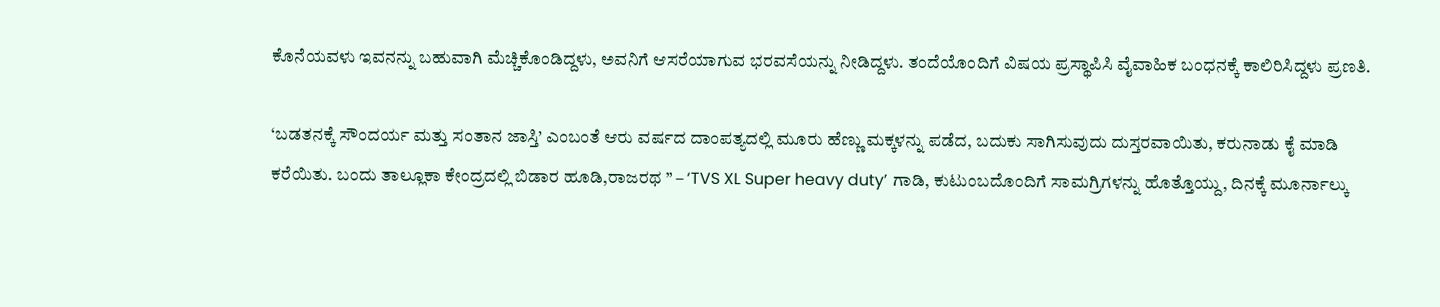ಕೊನೆಯವಳು ಇವನನ್ನು ಬಹುವಾಗಿ ಮೆಚ್ಚಿಕೊಂಡಿದ್ದಳು, ಅವನಿಗೆ ಆಸರೆಯಾಗುವ ಭರವಸೆಯನ್ನು ನೀಡಿದ್ದಳು. ತಂದೆಯೊಂದಿಗೆ ವಿಷಯ ಪ್ರಸ್ಥಾಪಿಸಿ ವೈವಾಹಿಕ ಬಂಧನಕ್ಕೆ ಕಾಲಿರಿಸಿದ್ದಳು ಪ್ರಣತಿ.

‘ಬಡತನಕ್ಕೆ ಸೌಂದರ್ಯ ಮತ್ತು ಸಂತಾನ ಜಾಸ್ತಿ’ ಎಂಬಂತೆ ಆರು ವರ್ಷದ ದಾಂಪತ್ಯದಲ್ಲಿ ಮೂರು ಹೆಣ್ಣು ಮಕ್ಕಳನ್ನು ಪಡೆದ, ಬದುಕು ಸಾಗಿಸುವುದು ದುಸ್ತರವಾಯಿತು, ಕರುನಾಡು ಕೈ ಮಾಡಿ ಕರೆಯಿತು. ಬಂದು ತಾಲ್ಲೂಕಾ ಕೇಂದ್ರದಲ್ಲಿ ಬಿಡಾರ ಹೂಡಿ,ರಾಜರಥ ” – ‘TVS XL Super heavy duty’ ಗಾಡಿ, ಕುಟುಂಬದೊಂದಿಗೆ ಸಾಮಗ್ರಿಗಳನ್ನು ಹೊತ್ತೊಯ್ದು, ದಿನಕ್ಕೆ ಮೂರ್ನಾಲ್ಕು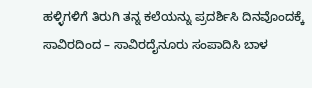ಹಳ್ಳಿಗಳಿಗೆ ತಿರುಗಿ ತನ್ನ ಕಲೆಯನ್ನು ಪ್ರದರ್ಶಿಸಿ ದಿನವೊಂದಕ್ಕೆ ಸಾವಿರದಿಂದ – ಸಾವಿರದೈನೂರು ಸಂಪಾದಿಸಿ ಬಾಳ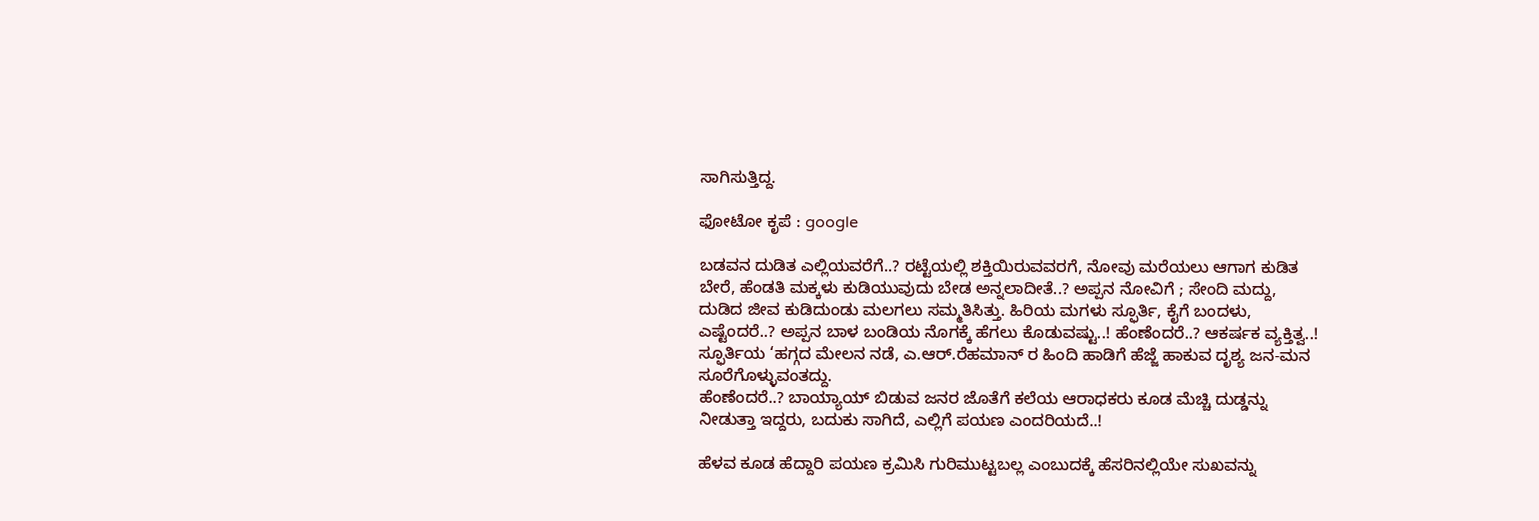ಸಾಗಿಸುತ್ತಿದ್ದ.

ಫೋಟೋ ಕೃಪೆ : google

ಬಡವನ ದುಡಿತ ಎಲ್ಲಿಯವರೆಗೆ..? ರಟ್ಟೆಯಲ್ಲಿ ಶಕ್ತಿಯಿರುವವರಗೆ, ನೋವು ಮರೆಯಲು ಆಗಾಗ ಕುಡಿತ ಬೇರೆ, ಹೆಂಡತಿ ಮಕ್ಕಳು ಕುಡಿಯುವುದು ಬೇಡ ಅನ್ನಲಾದೀತೆ..? ಅಪ್ಪನ ನೋವಿಗೆ ; ಸೇಂದಿ ಮದ್ದು, ದುಡಿದ ಜೀವ ಕುಡಿದುಂಡು ಮಲಗಲು ಸಮ್ಮತಿಸಿತ್ತು. ಹಿರಿಯ ಮಗಳು ಸ್ಫೂರ್ತಿ, ಕೈಗೆ ಬಂದಳು, ಎಷ್ಟೆಂದರೆ..? ಅಪ್ಪನ ಬಾಳ ಬಂಡಿಯ ನೊಗಕ್ಕೆ ಹೆಗಲು ಕೊಡುವಷ್ಟು..! ಹೆಂಣೆಂದರೆ..? ಆಕರ್ಷಕ ವ್ಯಕ್ತಿತ್ವ..! ಸ್ಫೂರ್ತಿಯ ‘ಹಗ್ಗದ ಮೇಲನ ನಡೆ, ಎ.ಆರ್.ರೆಹಮಾನ್ ರ ಹಿಂದಿ ಹಾಡಿಗೆ ಹೆಜ್ಜೆ ಹಾಕುವ ದೃಶ್ಯ ಜನ-ಮನ ಸೂರೆಗೊಳ್ಳುವಂತದ್ದು.
ಹೆಂಣೆಂದರೆ..? ಬಾಯ್ಯಾಯ್ ಬಿಡುವ ಜನರ ಜೊತೆಗೆ ಕಲೆಯ ಆರಾಧಕರು ಕೂಡ ಮೆಚ್ಚಿ ದುಡ್ಡನ್ನು ನೀಡುತ್ತಾ ಇದ್ದರು, ಬದುಕು ಸಾಗಿದೆ, ಎಲ್ಲಿಗೆ ಪಯಣ ಎಂದರಿಯದೆ..!

ಹೆಳವ ಕೂಡ ಹೆದ್ದಾರಿ ಪಯಣ ಕ್ರಮಿಸಿ ಗುರಿಮುಟ್ಟಬಲ್ಲ ಎಂಬುದಕ್ಕೆ ಹೆಸರಿನಲ್ಲಿಯೇ ಸುಖವನ್ನು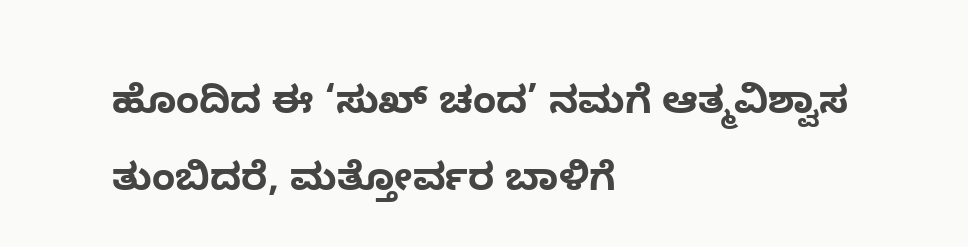ಹೊಂದಿದ ಈ ‘ಸುಖ್ ಚಂದ’ ನಮಗೆ ಆತ್ಮವಿಶ್ವಾಸ ತುಂಬಿದರೆ, ಮತ್ತೋರ್ವರ ಬಾಳಿಗೆ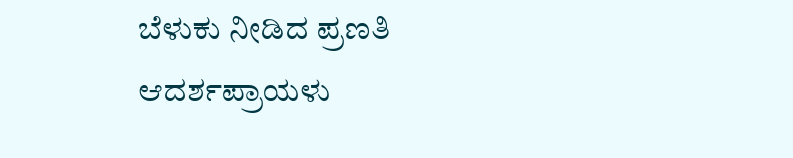ಬೆಳುಕು ನೀಡಿದ ಪ್ರಣತಿ ಆದರ್ಶಪ್ರಾಯಳು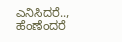ಎನಿಸಿದರೆ.., ಹೆಂಣೆಂದರೆ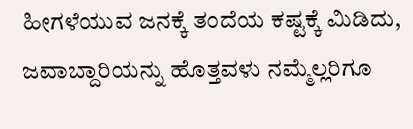ಹೀಗಳೆಯುವ ಜನಕ್ಕೆ ತಂದೆಯ ಕಷ್ಟಕ್ಕೆ ಮಿಡಿದು, ಜವಾಬ್ದಾರಿಯನ್ನು ಹೊತ್ತವಳು ನಮ್ಮೆಲ್ಲರಿಗೂ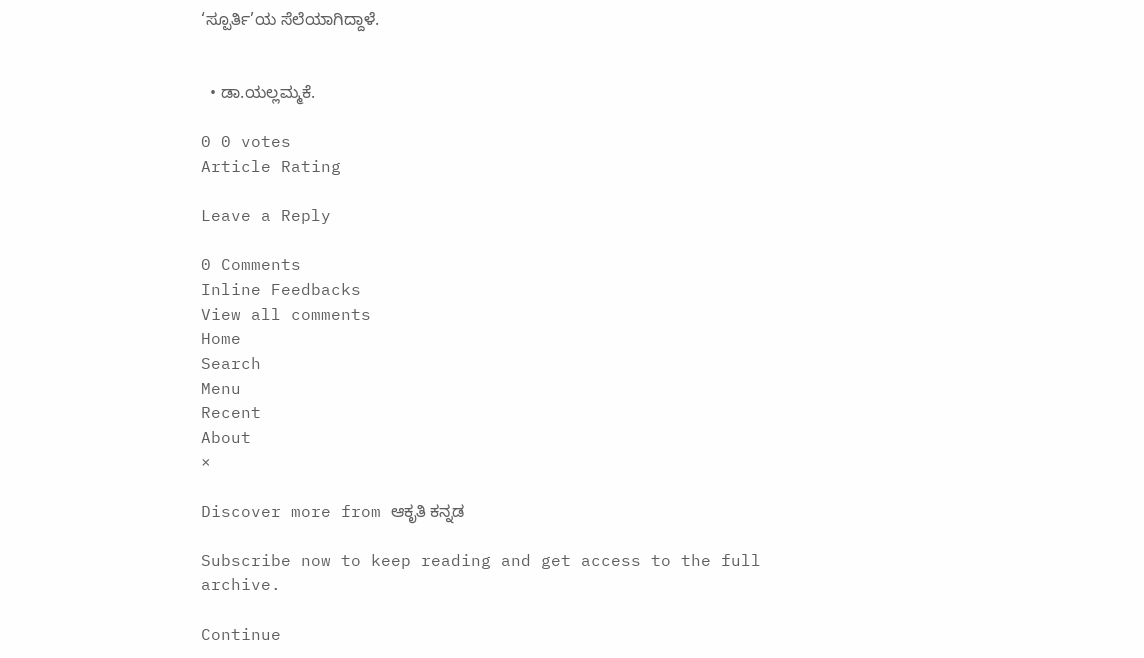‘ಸ್ಪೂರ್ತಿ’ಯ ಸೆಲೆಯಾಗಿದ್ದಾಳೆ.


  • ಡಾ.ಯಲ್ಲಮ್ಮಕೆ.

0 0 votes
Article Rating

Leave a Reply

0 Comments
Inline Feedbacks
View all comments
Home
Search
Menu
Recent
About
×

Discover more from ಆಕೃತಿ ಕನ್ನಡ

Subscribe now to keep reading and get access to the full archive.

Continue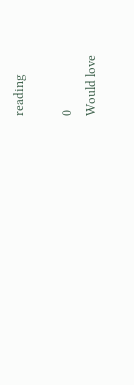reading

0
Would love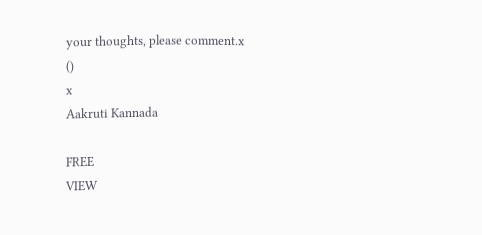your thoughts, please comment.x
()
x
Aakruti Kannada

FREE
VIEW